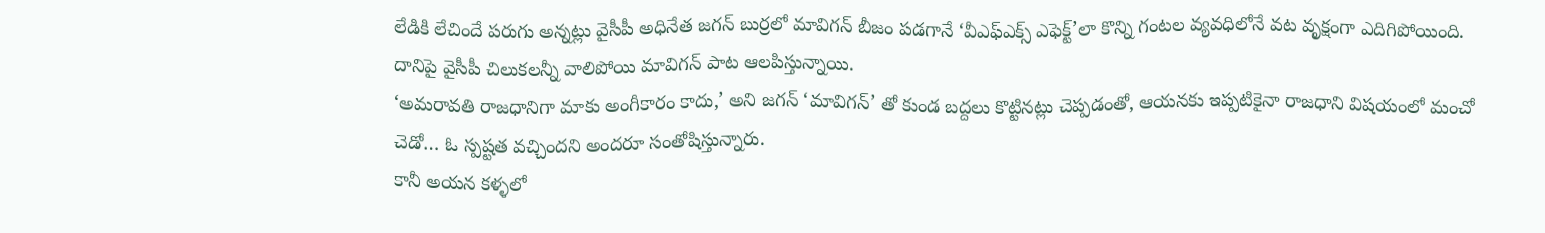లేడికి లేచిందే పరుగు అన్నట్లు వైసీపీ అధినేత జగన్ బుర్రలో మావిగన్ బీజం పడగానే ‘వీఎఫ్ఎక్స్ ఎఫెక్ట్’లా కొన్ని గంటల వ్యవధిలోనే వట వృక్షంగా ఎదిగిపోయింది. దానిపై వైసీపీ చిలుకలన్నీ వాలిపోయి మావిగన్ పాట ఆలపిస్తున్నాయి.
‘అమరావతి రాజధానిగా మాకు అంగీకారం కాదు,’ అని జగన్ ‘మావిగన్’ తో కుండ బద్దలు కొట్టినట్లు చెప్పడంతో, ఆయనకు ఇప్పటికైనా రాజధాని విషయంలో మంచో చెడో… ఓ స్పష్టత వచ్చిందని అందరూ సంతోషిస్తున్నారు.
కానీ అయన కళ్ళలో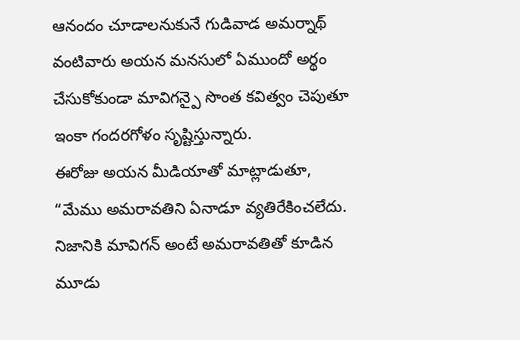ఆనందం చూడాలనుకునే గుడివాడ అమర్నాథ్ వంటివారు అయన మనసులో ఏముందో అర్థం చేసుకోకుండా మావిగన్పై సొంత కవిత్వం చెపుతూ ఇంకా గందరగోళం సృష్టిస్తున్నారు.
ఈరోజు అయన మీడియాతో మాట్లాడుతూ, “మేము అమరావతిని ఏనాడూ వ్యతిరేకించలేదు. నిజానికి మావిగన్ అంటే అమరావతితో కూడిన మూడు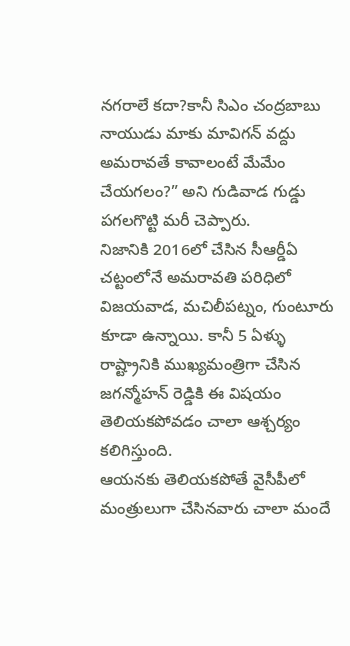నగరాలే కదా?కానీ సిఎం చంద్రబాబు నాయుడు మాకు మావిగన్ వద్దు అమరావతే కావాలంటే మేమేం చేయగలం?” అని గుడివాడ గుడ్డు పగలగొట్టి మరీ చెప్పారు.
నిజానికి 2016లో చేసిన సీఆర్డీఏ చట్టంలోనే అమరావతి పరిధిలో విజయవాడ, మచిలీపట్నం, గుంటూరు కూడా ఉన్నాయి. కానీ 5 ఏళ్ళు రాష్ట్రానికి ముఖ్యమంత్రిగా చేసిన జగన్మోహన్ రెడ్డికి ఈ విషయం తెలియకపోవడం చాలా ఆశ్చర్యం కలిగిస్తుంది.
ఆయనకు తెలియకపోతే వైసీపీలో మంత్రులుగా చేసినవారు చాలా మందే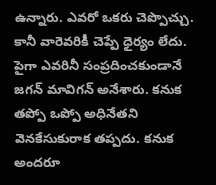ఉన్నారు. ఎవరో ఒకరు చెప్పొచ్చు. కానీ వారెవరికీ చెప్పే ధైర్యం లేదు. పైగా ఎవరినీ సంప్రదించకుండానే జగన్ మావిగన్ అనేశారు. కనుక తప్పో ఒప్పో అధినేతని వెనకేసుకురాక తప్పదు. కనుక అందరూ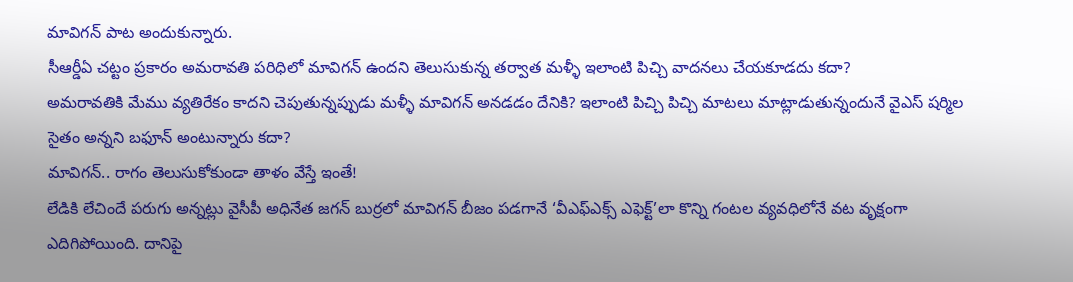మావిగన్ పాట అందుకున్నారు.
సీఆర్డీఏ చట్టం ప్రకారం అమరావతి పరిధిలో మావిగన్ ఉందని తెలుసుకున్న తర్వాత మళ్ళీ ఇలాంటి పిచ్చి వాదనలు చేయకూడదు కదా?
అమరావతికి మేము వ్యతిరేకం కాదని చెపుతున్నప్పుడు మళ్ళీ మావిగన్ అనడడం దేనికి? ఇలాంటి పిచ్చి పిచ్చి మాటలు మాట్లాడుతున్నందునే వైఎస్ షర్మిల సైతం అన్నని బఫూన్ అంటున్నారు కదా?
మావిగన్.. రాగం తెలుసుకోకుండా తాళం వేస్తే ఇంతే!
లేడికి లేచిందే పరుగు అన్నట్లు వైసీపీ అధినేత జగన్ బుర్రలో మావిగన్ బీజం పడగానే ‘వీఎఫ్ఎక్స్ ఎఫెక్ట్’లా కొన్ని గంటల వ్యవధిలోనే వట వృక్షంగా ఎదిగిపోయింది. దానిపై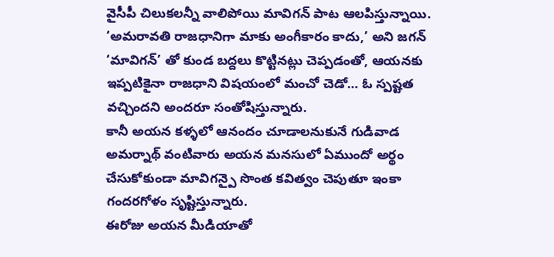వైసీపీ చిలుకలన్నీ వాలిపోయి మావిగన్ పాట ఆలపిస్తున్నాయి.
‘అమరావతి రాజధానిగా మాకు అంగీకారం కాదు,’ అని జగన్ ‘మావిగన్’ తో కుండ బద్దలు కొట్టినట్లు చెప్పడంతో, ఆయనకు ఇప్పటికైనా రాజధాని విషయంలో మంచో చెడో… ఓ స్పష్టత వచ్చిందని అందరూ సంతోషిస్తున్నారు.
కానీ అయన కళ్ళలో ఆనందం చూడాలనుకునే గుడివాడ అమర్నాథ్ వంటివారు అయన మనసులో ఏముందో అర్థం చేసుకోకుండా మావిగన్పై సొంత కవిత్వం చెపుతూ ఇంకా గందరగోళం సృష్టిస్తున్నారు.
ఈరోజు అయన మీడియాతో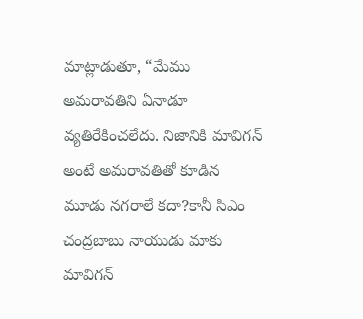మాట్లాడుతూ, “మేము అమరావతిని ఏనాడూ వ్యతిరేకించలేదు. నిజానికి మావిగన్ అంటే అమరావతితో కూడిన మూడు నగరాలే కదా?కానీ సిఎం చంద్రబాబు నాయుడు మాకు మావిగన్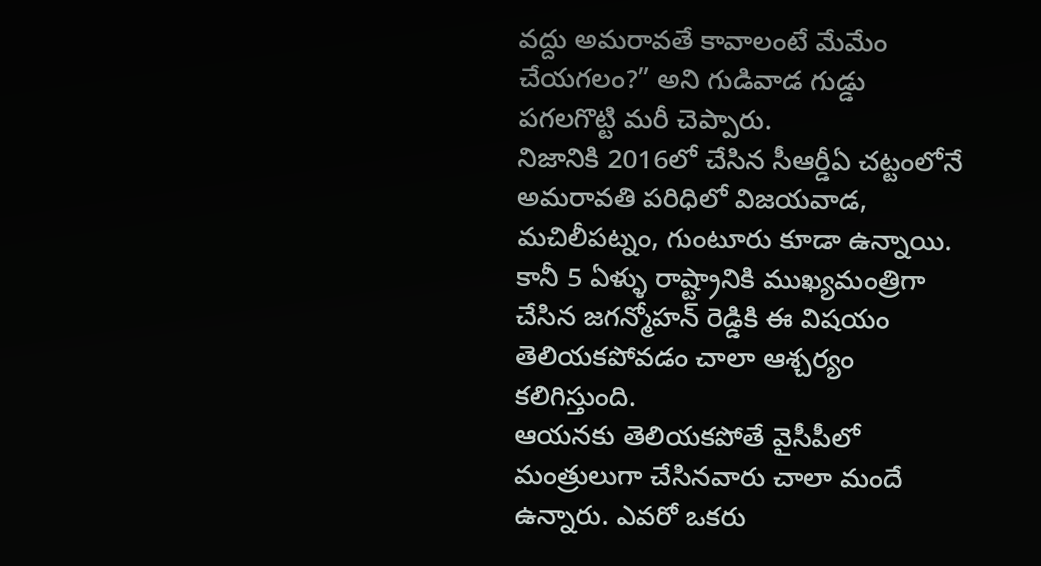వద్దు అమరావతే కావాలంటే మేమేం చేయగలం?” అని గుడివాడ గుడ్డు పగలగొట్టి మరీ చెప్పారు.
నిజానికి 2016లో చేసిన సీఆర్డీఏ చట్టంలోనే అమరావతి పరిధిలో విజయవాడ, మచిలీపట్నం, గుంటూరు కూడా ఉన్నాయి. కానీ 5 ఏళ్ళు రాష్ట్రానికి ముఖ్యమంత్రిగా చేసిన జగన్మోహన్ రెడ్డికి ఈ విషయం తెలియకపోవడం చాలా ఆశ్చర్యం కలిగిస్తుంది.
ఆయనకు తెలియకపోతే వైసీపీలో మంత్రులుగా చేసినవారు చాలా మందే ఉన్నారు. ఎవరో ఒకరు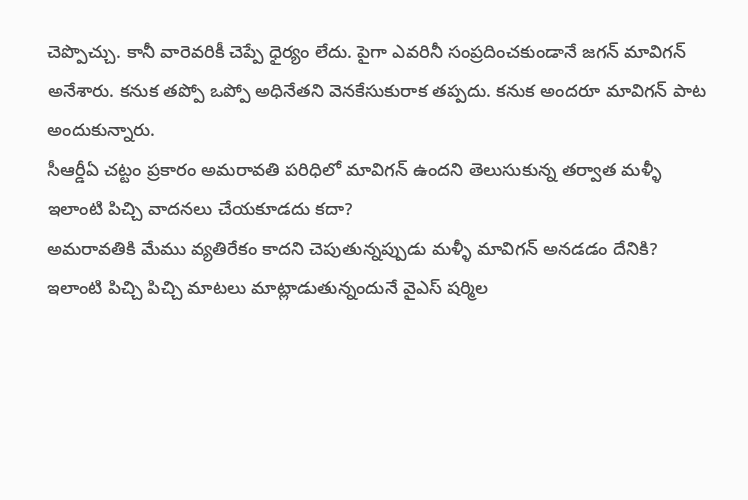చెప్పొచ్చు. కానీ వారెవరికీ చెప్పే ధైర్యం లేదు. పైగా ఎవరినీ సంప్రదించకుండానే జగన్ మావిగన్ అనేశారు. కనుక తప్పో ఒప్పో అధినేతని వెనకేసుకురాక తప్పదు. కనుక అందరూ మావిగన్ పాట అందుకున్నారు.
సీఆర్డీఏ చట్టం ప్రకారం అమరావతి పరిధిలో మావిగన్ ఉందని తెలుసుకున్న తర్వాత మళ్ళీ ఇలాంటి పిచ్చి వాదనలు చేయకూడదు కదా?
అమరావతికి మేము వ్యతిరేకం కాదని చెపుతున్నప్పుడు మళ్ళీ మావిగన్ అనడడం దేనికి? ఇలాంటి పిచ్చి పిచ్చి మాటలు మాట్లాడుతున్నందునే వైఎస్ షర్మిల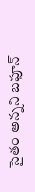సైతం అన్నని బఫూన్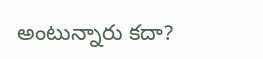అంటున్నారు కదా?